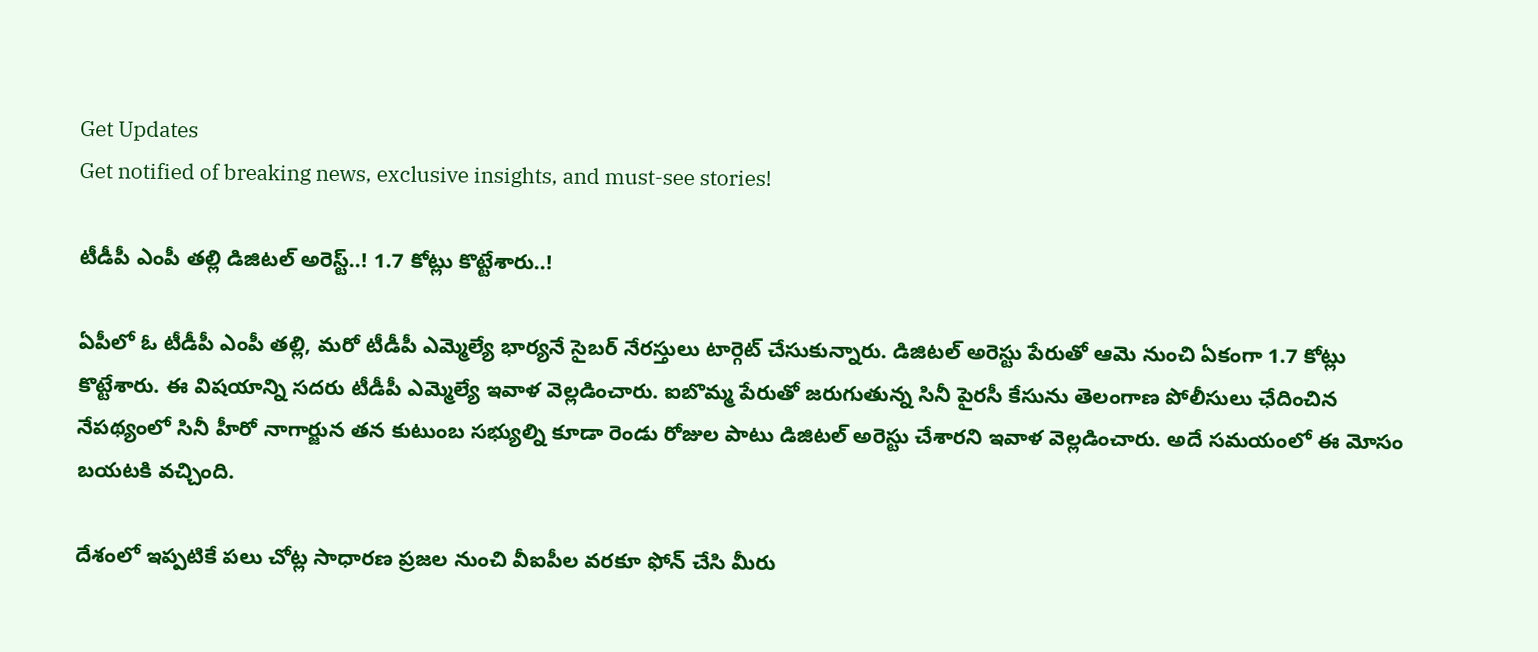Get Updates
Get notified of breaking news, exclusive insights, and must-see stories!

టీడీపీ ఎంపీ తల్లి డిజిటల్ అరెస్ట్..! 1.7 కోట్లు కొట్టేశారు..!

ఏపీలో ఓ టీడీపీ ఎంపీ తల్లి, మరో టీడీపీ ఎమ్మెల్యే భార్యనే సైబర్ నేరస్తులు టార్గెట్ చేసుకున్నారు. డిజిటల్ అరెస్టు పేరుతో ఆమె నుంచి ఏకంగా 1.7 కోట్లు కొట్టేశారు. ఈ విషయాన్ని సదరు టీడీపీ ఎమ్మెల్యే ఇవాళ వెల్లడించారు. ఐబొమ్మ పేరుతో జరుగుతున్న సినీ పైరసీ కేసును తెలంగాణ పోలీసులు ఛేదించిన నేపథ్యంలో సినీ హీరో నాగార్జున తన కుటుంబ సభ్యుల్ని కూడా రెండు రోజుల పాటు డిజిటల్ అరెస్టు చేశారని ఇవాళ వెల్లడించారు. అదే సమయంలో ఈ మోసం బయటకి వచ్చింది.

దేశంలో ఇప్పటికే పలు చోట్ల సాధారణ ప్రజల నుంచి వీఐపీల వరకూ ఫోన్ చేసి మీరు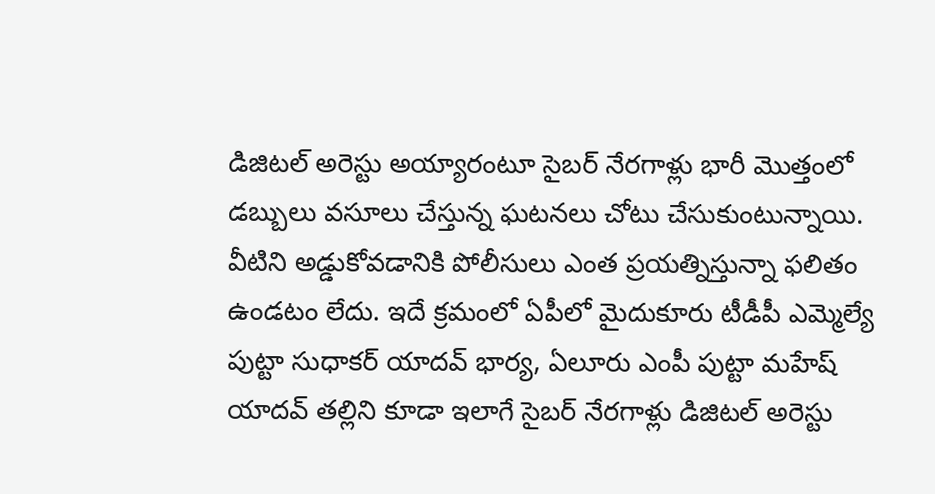డిజిటల్ అరెస్టు అయ్యారంటూ సైబర్ నేరగాళ్లు భారీ మొత్తంలో డబ్బులు వసూలు చేస్తున్న ఘటనలు చోటు చేసుకుంటున్నాయి. వీటిని అడ్డుకోవడానికి పోలీసులు ఎంత ప్రయత్నిస్తున్నా ఫలితం ఉండటం లేదు. ఇదే క్రమంలో ఏపీలో మైదుకూరు టీడీపీ ఎమ్మెల్యే పుట్టా సుధాకర్ యాదవ్ భార్య, ఏలూరు ఎంపీ పుట్టా మహేష్ యాదవ్ తల్లిని కూడా ఇలాగే సైబర్ నేరగాళ్లు డిజిటల్ అరెస్టు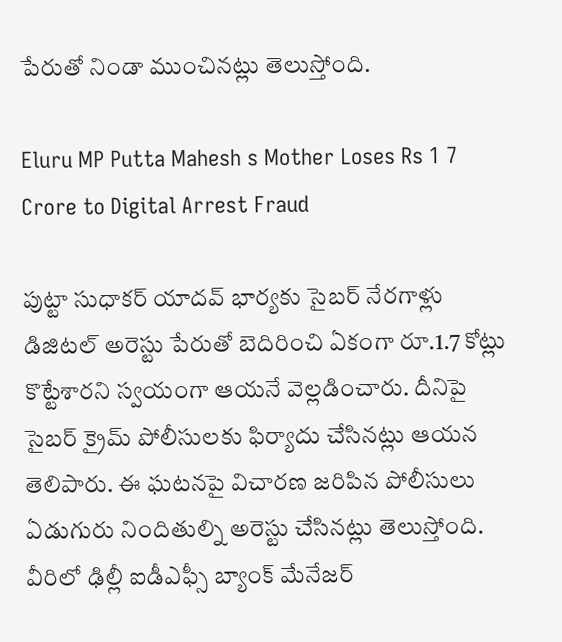పేరుతో నిండా ముంచినట్లు తెలుస్తోంది.

Eluru MP Putta Mahesh s Mother Loses Rs 1 7 Crore to Digital Arrest Fraud

పుట్టా సుధాకర్ యాదవ్ భార్యకు సైబర్ నేరగాళ్లు డిజిటల్ అరెస్టు పేరుతో బెదిరించి ఏకంగా రూ.1.7 కోట్లు కొట్టేశారని స్వయంగా ఆయనే వెల్లడించారు. దీనిపై సైబర్ క్రైమ్ పోలీసులకు ఫిర్యాదు చేసినట్లు ఆయన తెలిపారు. ఈ ఘటనపై విచారణ జరిపిన పోలీసులు ఏడుగురు నిందితుల్ని అరెస్టు చేసినట్లు తెలుస్తోంది. వీరిలో ఢిల్లీ ఐడీఎఫ్సీ బ్యాంక్ మేనేజర్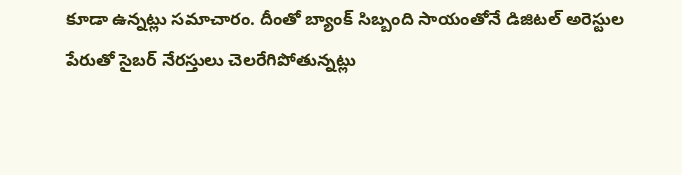కూడా ఉన్నట్లు సమాచారం. దీంతో బ్యాంక్ సిబ్బంది సాయంతోనే డిజిటల్ అరెస్టుల పేరుతో సైబర్ నేరస్తులు చెలరేగిపోతున్నట్లు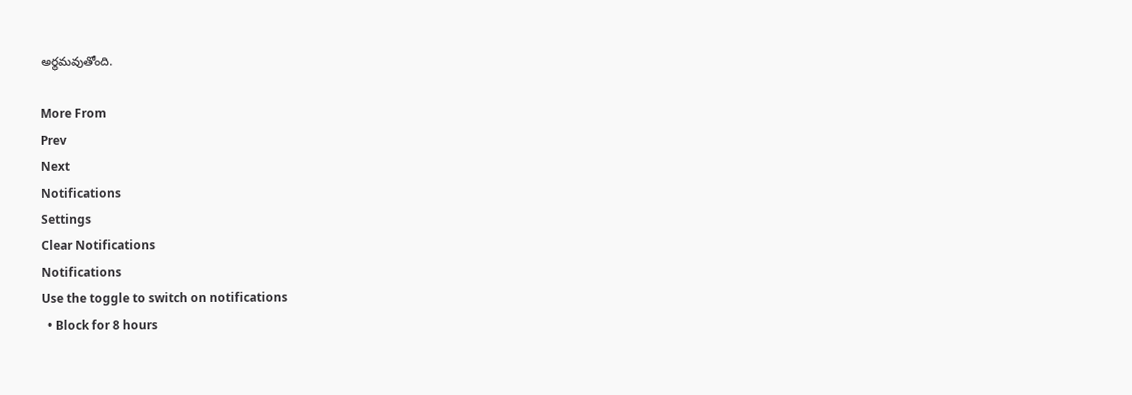అర్థమవుతోంది.

More From
Prev
Next
Notifications
Settings
Clear Notifications
Notifications
Use the toggle to switch on notifications
  • Block for 8 hours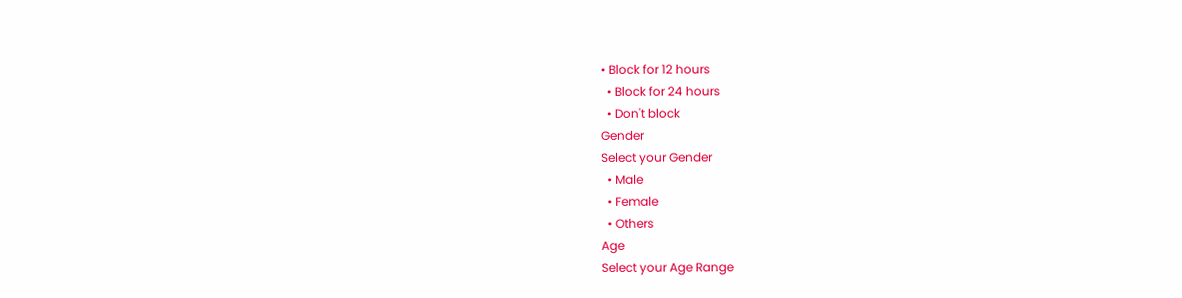• Block for 12 hours
  • Block for 24 hours
  • Don't block
Gender
Select your Gender
  • Male
  • Female
  • Others
Age
Select your Age Range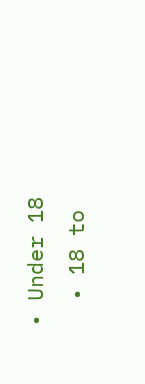• Under 18
  • 18 to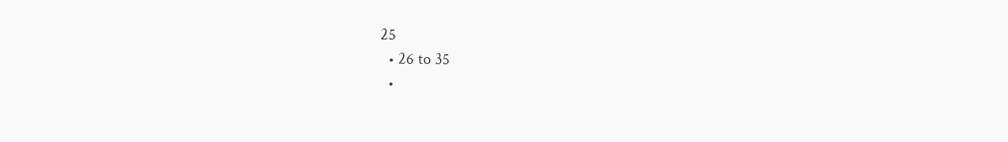25
  • 26 to 35
  •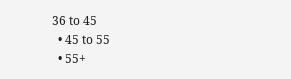36 to 45
  • 45 to 55
  • 55+